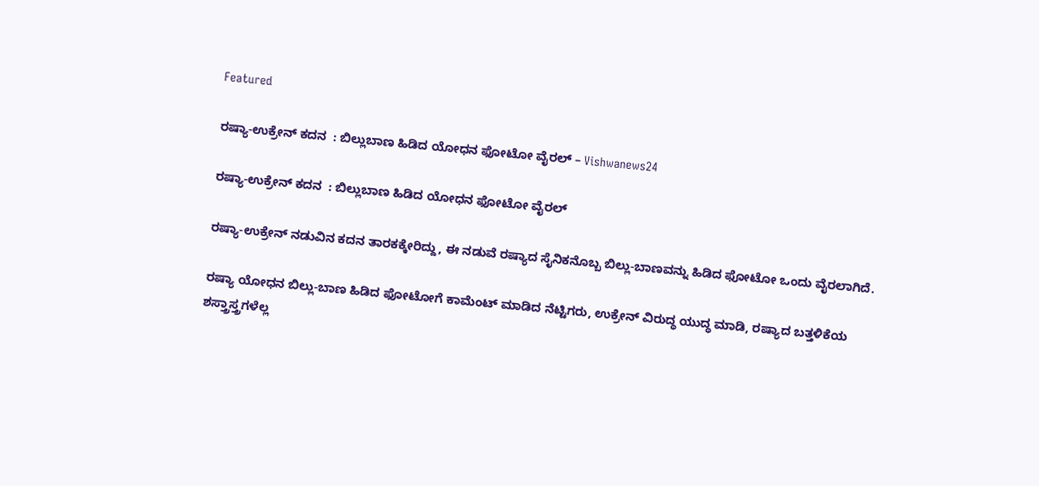Featured

ರಷ್ಯಾ-ಉಕ್ರೇನ್‌ ಕದನ  : ಬಿಲ್ಲುಬಾಣ ಹಿಡಿದ ಯೋಧನ ಫೋಟೋ ವೈರಲ್ – Vishwanews24

ರಷ್ಯಾ-ಉಕ್ರೇನ್‌ ಕದನ  : ಬಿಲ್ಲುಬಾಣ ಹಿಡಿದ ಯೋಧನ ಫೋಟೋ ವೈರಲ್

ರಷ್ಯಾ-ಉಕ್ರೇನ್‌ ನಡುವಿನ ಕದನ ತಾರಕಕ್ಕೇರಿದ್ದು, ಈ ನಡುವೆ ರಷ್ಯಾದ ಸೈನಿಕನೊಬ್ಬ ಬಿಲ್ಲು-ಬಾಣವನ್ನು ಹಿಡಿದ ಫೋಟೋ ಒಂದು ವೈರಲಾಗಿದೆ.

ರಷ್ಯಾ ಯೋಧನ ಬಿಲ್ಲು-ಬಾಣ ಹಿಡಿದ ಫೋಟೋಗೆ ಕಾಮೆಂಟ್ ಮಾಡಿದ ನೆಟ್ಟಿಗರು, ಉಕ್ರೇನ್‌ ವಿರುದ್ಧ ಯುದ್ಧ ಮಾಡಿ, ರಷ್ಯಾದ ಬತ್ತಳಿಕೆಯ ಶಸ್ತ್ರಾಸ್ತ್ರಗಳೆಲ್ಲ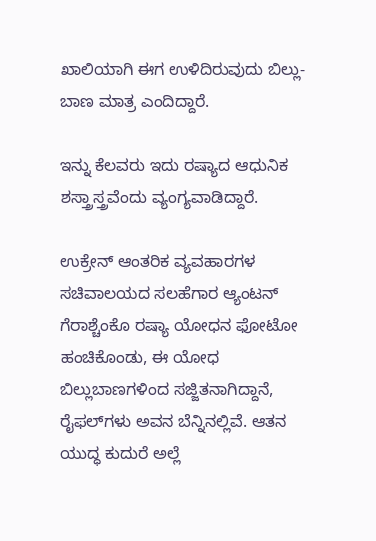ಖಾಲಿಯಾಗಿ ಈಗ ಉಳಿದಿರುವುದು ಬಿಲ್ಲು-ಬಾಣ ಮಾತ್ರ ಎಂದಿದ್ದಾರೆ.

ಇನ್ನು ಕೆಲವರು ಇದು ರಷ್ಯಾದ ಆಧುನಿಕ ಶಸ್ತ್ರಾಸ್ತ್ರವೆಂದು ವ್ಯಂಗ್ಯವಾಡಿದ್ದಾರೆ.

ಉಕ್ರೇನ್‌ ಆಂತರಿಕ ವ್ಯವಹಾರಗಳ ಸಚಿವಾಲಯದ‌ ಸಲಹೆಗಾರ ಆ್ಯಂಟನ್‌ ಗೆರಾಶ್ಚೆಂಕೊ ರಷ್ಯಾ ಯೋಧನ ಫೋಟೋ ಹಂಚಿಕೊಂಡು, ಈ ಯೋಧ ಬಿಲ್ಲುಬಾಣಗಳಿಂದ ಸಜ್ಜಿತನಾಗಿದ್ದಾನೆ, ರೈಫ‌ಲ್‌ಗಳು ಅವನ ಬೆನ್ನಿನಲ್ಲಿವೆ. ಆತನ ಯುದ್ಧ ಕುದುರೆ ಅಲ್ಲೆ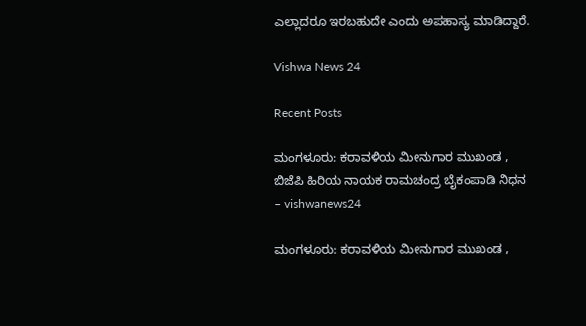ಎಲ್ಲಾದರೂ ಇರಬಹುದೇ ಎಂದು ಅಪಹಾಸ್ಯ ಮಾಡಿದ್ದಾರೆ.

Vishwa News 24

Recent Posts

ಮಂಗಳೂರು: ಕರಾವಳಿಯ ಮೀನುಗಾರ ಮುಖಂಡ , ಬಿಜೆಪಿ ಹಿರಿಯ ನಾಯಕ ರಾಮಚಂದ್ರ ಬೈಕಂಪಾಡಿ ನಿಧನ – vishwanews24

ಮಂಗಳೂರು: ಕರಾವಳಿಯ ಮೀನುಗಾರ ಮುಖಂಡ ,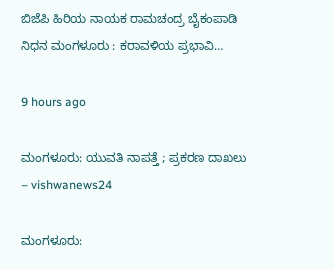ಬಿಜೆಪಿ ಹಿರಿಯ ನಾಯಕ ರಾಮಚಂದ್ರ ಬೈಕಂಪಾಡಿ ನಿಧನ ಮಂಗಳೂರು : ಕರಾವಳಿಯ ಪ್ರಭಾವಿ…

9 hours ago

ಮಂಗಳೂರು: ಯುವತಿ ನಾಪತ್ತೆ ; ಪ್ರಕರಣ ದಾಖಲು – vishwanews24

ಮಂಗಳೂರು: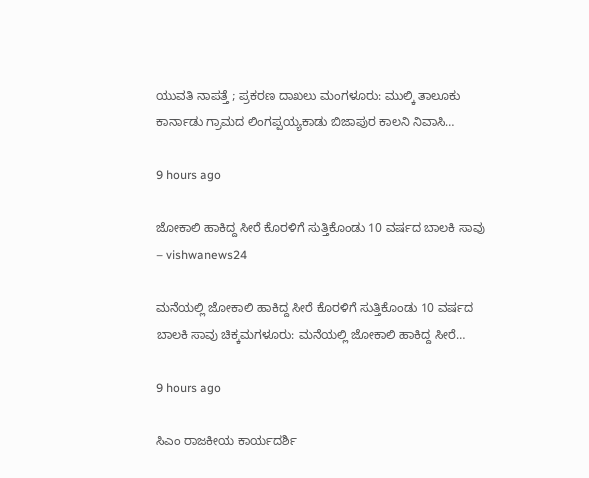ಯುವತಿ ನಾಪತ್ತೆ ; ಪ್ರಕರಣ ದಾಖಲು ಮಂಗಳೂರು: ಮುಲ್ಕಿ ತಾಲೂಕು ಕಾರ್ನಾಡು ಗ್ರಾಮದ ಲಿಂಗಪ್ಪಯ್ಯಕಾಡು ಬಿಜಾಪುರ ಕಾಲನಿ ನಿವಾಸಿ…

9 hours ago

ಜೋಕಾಲಿ ಹಾಕಿದ್ದ ಸೀರೆ ಕೊರಳಿಗೆ ಸುತ್ತಿಕೊಂಡು 10 ವರ್ಷದ ಬಾಲಕಿ ಸಾವು – vishwanews24

ಮನೆಯಲ್ಲಿ ಜೋಕಾಲಿ ಹಾಕಿದ್ದ ಸೀರೆ ಕೊರಳಿಗೆ ಸುತ್ತಿಕೊಂಡು 10 ವರ್ಷದ ಬಾಲಕಿ ಸಾವು ಚಿಕ್ಕಮಗಳೂರು: ಮನೆಯಲ್ಲಿ ಜೋಕಾಲಿ ಹಾಕಿದ್ದ ಸೀರೆ…

9 hours ago

ಸಿಎಂ ರಾಜಕೀಯ ಕಾರ್ಯದರ್ಶಿ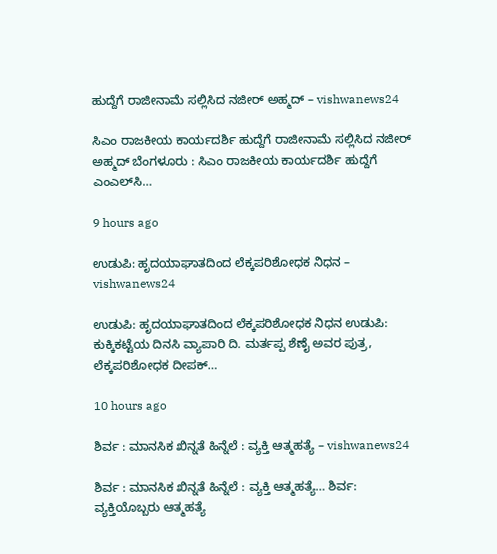ಹುದ್ದೆಗೆ ರಾಜೀನಾಮೆ ಸಲ್ಲಿಸಿದ ನಜೀರ್ ಅಹ್ಮದ್ – vishwanews24

ಸಿಎಂ ರಾಜಕೀಯ ಕಾರ್ಯದರ್ಶಿ ಹುದ್ದೆಗೆ ರಾಜೀನಾಮೆ ಸಲ್ಲಿಸಿದ ನಜೀರ್ ಅಹ್ಮದ್ ಬೆಂಗಳೂರು : ಸಿಎಂ ರಾಜಕೀಯ ಕಾರ್ಯದರ್ಶಿ ಹುದ್ದೆಗೆ ಎಂಎಲ್‌ಸಿ…

9 hours ago

ಉಡುಪಿ: ಹೃದಯಾಘಾತದಿಂದ ಲೆಕ್ಕಪರಿಶೋಧಕ ನಿಧನ – vishwanews24

ಉಡುಪಿ: ಹೃದಯಾಘಾತದಿಂದ ಲೆಕ್ಕಪರಿಶೋಧಕ ನಿಧನ ಉಡುಪಿ: ಕುಕ್ಕಿಕಟ್ಟೆಯ ದಿನಸಿ ವ್ಯಾಪಾರಿ ದಿ. ಮರ್ತಪ್ಪ ಶೆಣೈ ಅವರ ಪುತ್ರ, ಲೆಕ್ಕಪರಿಶೋಧಕ ದೀಪಕ್…

10 hours ago

ಶಿರ್ವ : ಮಾನಸಿಕ ಖಿನ್ನತೆ ಹಿನ್ನೆಲೆ : ವ್ಯಕ್ತಿ ಆತ್ಮಹತ್ಯೆ – vishwanews24

ಶಿರ್ವ : ಮಾನಸಿಕ ಖಿನ್ನತೆ ಹಿನ್ನೆಲೆ : ವ್ಯಕ್ತಿ ಆತ್ಮಹತ್ಯೆ… ಶಿರ್ವ: ವ್ಯಕ್ತಿಯೊಬ್ಬರು ಆತ್ಮಹತ್ಯೆ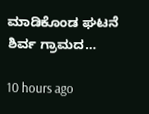ಮಾಡಿಕೊಂಡ ಘಟನೆ ಶಿರ್ವ ಗ್ರಾಮದ…

10 hours ago